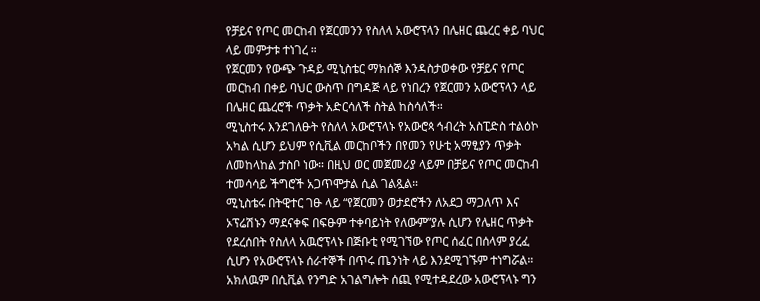የቻይና የጦር መርከብ የጀርመንን የስለላ አውሮፕላን በሌዘር ጨረር ቀይ ባህር ላይ መምታቱ ተነገረ ።
የጀርመን የውጭ ጉዳይ ሚኒስቴር ማክሰኞ እንዳስታወቀው የቻይና የጦር መርከብ በቀይ ባህር ውስጥ በግዳጅ ላይ የነበረን የጀርመን አውሮፕላን ላይ በሌዘር ጨረሮች ጥቃት አድርሳለች ስትል ከስሳለች።
ሚኒስተሩ እንደገለፁት የስለላ አውሮፕላኑ የአውሮጳ ኅብረት አስፒድስ ተልዕኮ አካል ሲሆን ይህም የሲቪል መርከቦችን በየመን የሁቲ አማፂያን ጥቃት ለመከላከል ታስቦ ነው። በዚህ ወር መጀመሪያ ላይም በቻይና የጦር መርከብ ተመሳሳይ ችግሮች አጋጥሞታል ሲል ገልጿል።
ሚኒስቴሩ በትዊተር ገፁ ላይ “የጀርመን ወታደሮችን ለአደጋ ማጋለጥ እና ኦፕሬሽኑን ማደናቀፍ በፍፁም ተቀባይነት የለውም”ያሉ ሲሆን የሌዘር ጥቃት የደረሰበት የስለላ አዉሮፕላኑ በጅቡቲ የሚገኘው የጦር ሰፈር በሰላም ያረፈ ሲሆን የአውሮፕላኑ ሰራተኞች በጥሩ ጤንነት ላይ እንደሚገኙም ተነግሯል።
አክለዉም በሲቪል የንግድ አገልግሎት ሰጪ የሚተዳደረው አውሮፕላኑ ግን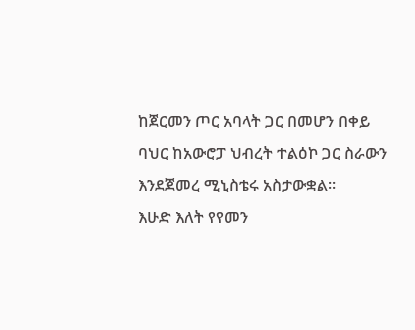ከጀርመን ጦር አባላት ጋር በመሆን በቀይ ባህር ከአውሮፓ ህብረት ተልዕኮ ጋር ስራውን እንደጀመረ ሚኒስቴሩ አስታውቋል።
እሁድ እለት የየመን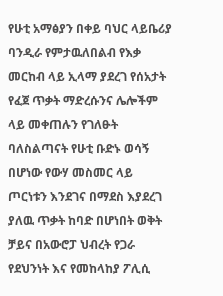የሁቲ አማፅያን በቀይ ባህር ላይቤሪያ ባንዲራ የምታዉለበልብ የእቃ መርከብ ላይ ኢላማ ያደረገ የሰአታት የፈጀ ጥቃት ማድረሱንና ሌሎችም ላይ መቀጠሉን የገለፁት ባለስልጣናት የሁቲ ቡድኑ ወሳኝ በሆነው የውሃ መስመር ላይ ጦርነቱን እንደገና በማደስ እያደረገ ያለዉ ጥቃት ከባድ በሆነበት ወቅት ቻይና በአውሮፓ ህብረት የጋራ የደህንነት እና የመከላከያ ፖሊሲ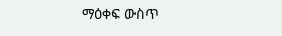ማዕቀፍ ውስጥ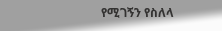የሚገኝን የስለላ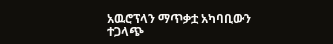አዉሮፕላን ማጥቃቷ አካባቢውን ተጋላጭ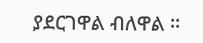ያደርገዋል ብለዋል ።